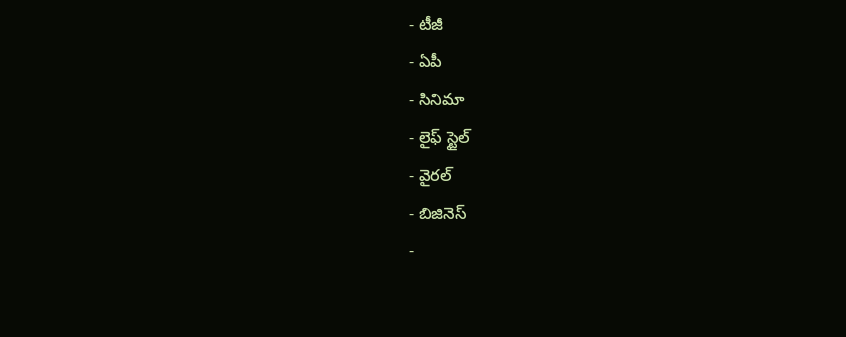- టీజీ
- ఏపీ
- సినిమా
- లైఫ్ స్టైల్
- వైరల్
- బిజినెస్
-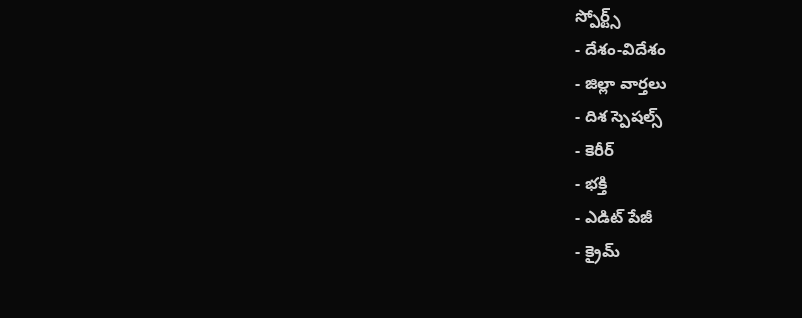స్పోర్ట్స్
- దేశం-విదేశం
- జిల్లా వార్తలు
- దిశ స్పెషల్స్
- కెరీర్
- భక్తి
- ఎడిట్ పేజీ
- క్రైమ్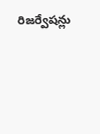రిజర్వేషన్లు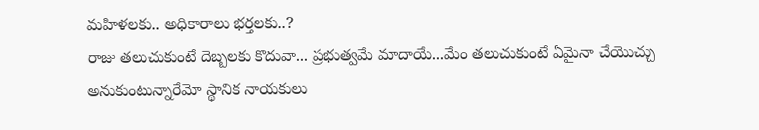మహిళలకు.. అధికారాలు భర్తలకు..?
రాజు తలుచుకుంటే దెబ్బలకు కొదువా... ప్రభుత్వమే మాదాయే...మేం తలుచుకుంటే ఏమైనా చేయొచ్చు అనుకుంటున్నారేమో స్థానిక నాయకులు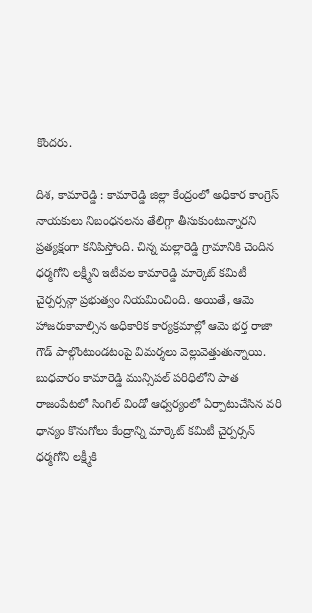కొందరు.

దిశ, కామారెడ్డి : కామారెడ్డి జిల్లా కేంద్రంలో అధికార కాంగ్రెస్ నాయకులు నిబంధనలను తేలిగ్గా తీసుకుంటున్నారని ప్రత్యక్షంగా కనిపిస్తోంది. చిన్న మల్లారెడ్డి గ్రామానికి చెందిన ధర్మగోని లక్ష్మీని ఇటీవల కామారెడ్డి మార్కెట్ కమిటీ చైర్పర్సన్గా ప్రభుత్వం నియమించింది. అయితే, ఆమె హాజరుకావాల్సిన అధికారిక కార్యక్రమాల్లో ఆమె భర్త రాజా గౌడ్ పాల్గొంటుండటంపై విమర్శలు వెల్లువెత్తుతున్నాయి.
బుధవారం కామారెడ్డి మున్సిపల్ పరిధిలోని పాత రాజంపేటలో సింగిల్ విండో ఆధ్వర్యంలో ఏర్పాటుచేసిన వరి ధాన్యం కొనుగోలు కేంద్రాన్ని మార్కెట్ కమిటీ చైర్పర్సన్ ధర్మగోని లక్ష్మీకి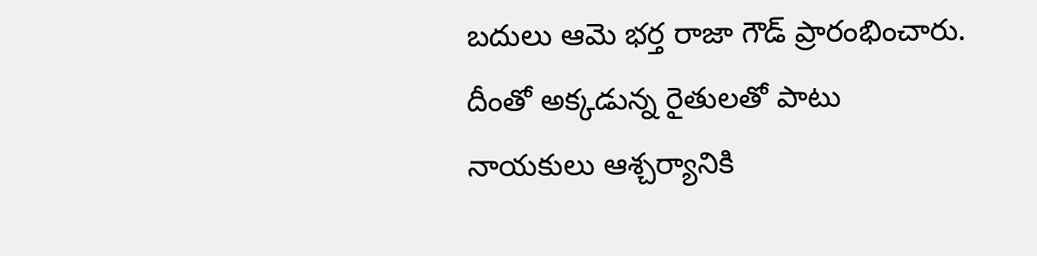బదులు ఆమె భర్త రాజా గౌడ్ ప్రారంభించారు. దీంతో అక్కడున్న రైతులతో పాటు నాయకులు ఆశ్చర్యానికి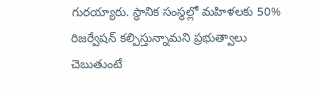గురయ్యారు. స్థానిక సంస్థల్లో మహిళలకు 50% రిజర్వేషన్ కల్పిస్తున్నామని ప్రభుత్వాలు చెబుతుంటే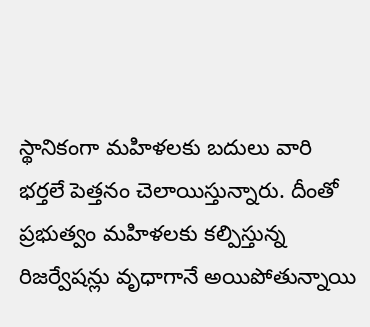స్థానికంగా మహిళలకు బదులు వారి భర్తలే పెత్తనం చెలాయిస్తున్నారు. దీంతో ప్రభుత్వం మహిళలకు కల్పిస్తున్న రిజర్వేషన్లు వృధాగానే అయిపోతున్నాయి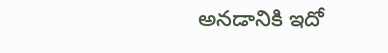అనడానికి ఇదో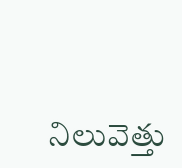నిలువెత్తు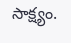సాక్ష్యం.